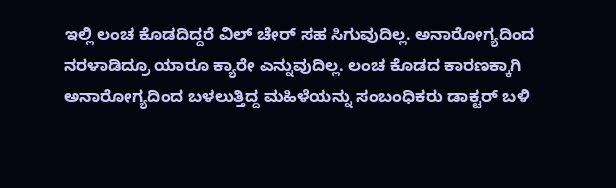ಇಲ್ಲಿ ಲಂಚ ಕೊಡದಿದ್ದರೆ ವಿಲ್ ಚೇರ್ ಸಹ ಸಿಗುವುದಿಲ್ಲ. ಅನಾರೋಗ್ಯದಿಂದ ನರಳಾಡಿದ್ರೂ ಯಾರೂ ಕ್ಯಾರೇ ಎನ್ನುವುದಿಲ್ಲ. ಲಂಚ ಕೊಡದ ಕಾರಣಕ್ಕಾಗಿ ಅನಾರೋಗ್ಯದಿಂದ ಬಳಲುತ್ತಿದ್ದ ಮಹಿಳೆಯನ್ನು ಸಂಬಂಧಿಕರು ಡಾಕ್ಟರ್ ಬಳಿ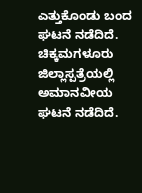ಎತ್ತುಕೊಂಡು ಬಂದ ಘಟನೆ ನಡೆದಿದೆ. ಚಿಕ್ಕಮಗಳೂರು ಜಿಲ್ಲಾಸ್ಪತ್ರೆಯಲ್ಲಿ ಅಮಾನವೀಯ ಘಟನೆ ನಡೆದಿದೆ.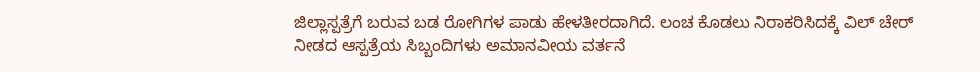ಜಿಲ್ಲಾಸ್ಪತ್ರೆಗೆ ಬರುವ ಬಡ ರೋಗಿಗಳ ಪಾಡು ಹೇಳತೀರದಾಗಿದೆ. ಲಂಚ ಕೊಡಲು ನಿರಾಕರಿಸಿದಕ್ಕೆ ವಿಲ್ ಚೇರ್ ನೀಡದ ಆಸ್ಪತ್ರೆಯ ಸಿಬ್ಬಂದಿಗಳು ಅಮಾನವೀಯ ವರ್ತನೆ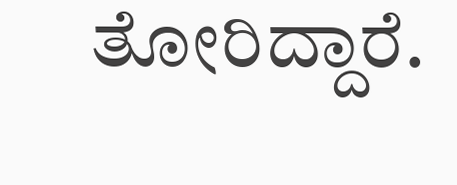ತೋರಿದ್ದಾರೆ.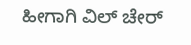ಹೀಗಾಗಿ ವಿಲ್ ಚೇರ್